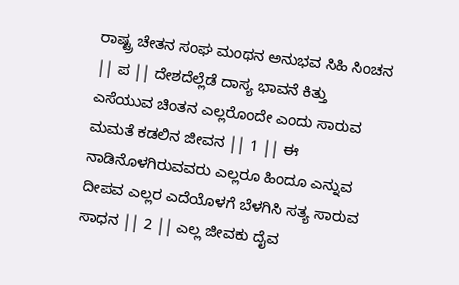ರಾಷ್ಟ್ರ ಚೇತನ ಸಂಘ ಮಂಥನ ಅನುಭವ ಸಿಹಿ ಸಿಂಚನ || ಪ || ದೇಶದೆಲ್ಲೆಡೆ ದಾಸ್ಯ ಭಾವನೆ ಕಿತ್ತು ಎಸೆಯುವ ಚಿಂತನ ಎಲ್ಲರೊಂದೇ ಎಂದು ಸಾರುವ ಮಮತೆ ಕಡಲಿನ ಜೀವನ || 1 || ಈ ನಾಡಿನೊಳಗಿರುವವರು ಎಲ್ಲರೂ ಹಿಂದೂ ಎನ್ನುವ ದೀಪವ ಎಲ್ಲರ ಎದೆಯೊಳಗೆ ಬೆಳಗಿಸಿ ಸತ್ಯ ಸಾರುವ ಸಾಧನ || 2 || ಎಲ್ಲ ಜೀವಕು ದೈವ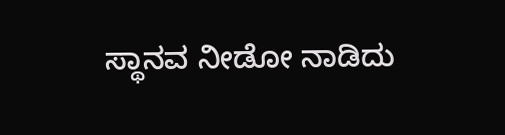ಸ್ಥಾನವ ನೀಡೋ ನಾಡಿದು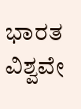ಭಾರತ ವಿಶ್ವವೇ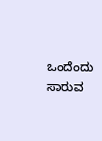ಒಂದೆಂದು ಸಾರುವ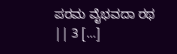ಪರಮ ವೈಭವದಾ ರಥ || 3 […]